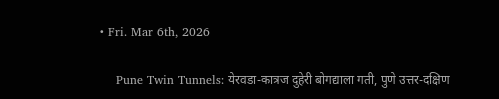• Fri. Mar 6th, 2026

    Pune Twin Tunnels: येरवडा-कात्रज दुहेरी बोगद्याला गती, पुणे उत्तर-दक्षिण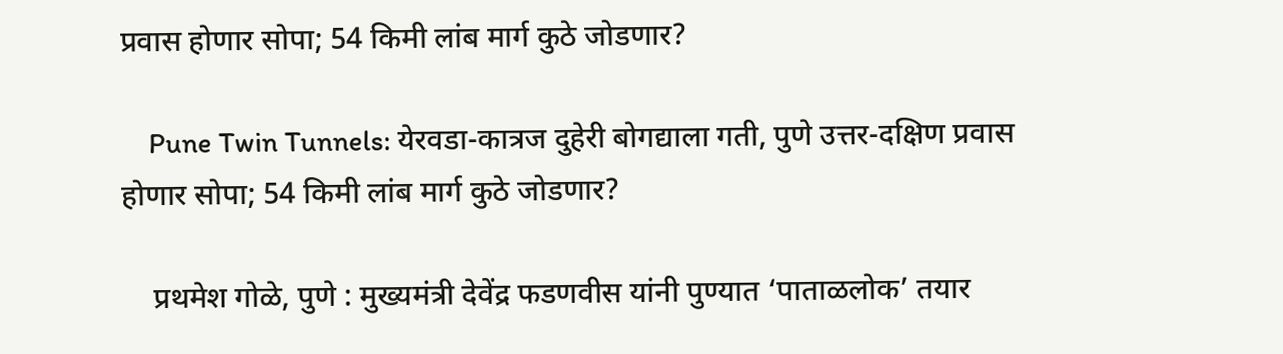प्रवास होणार सोपा; 54 किमी लांब मार्ग कुठे जोडणार?

    Pune Twin Tunnels: येरवडा-कात्रज दुहेरी बोगद्याला गती, पुणे उत्तर-दक्षिण प्रवास होणार सोपा; 54 किमी लांब मार्ग कुठे जोडणार?

    प्रथमेश गोळे, पुणे : मुख्यमंत्री देवेंद्र फडणवीस यांनी पुण्यात ‘पाताळलोक’ तयार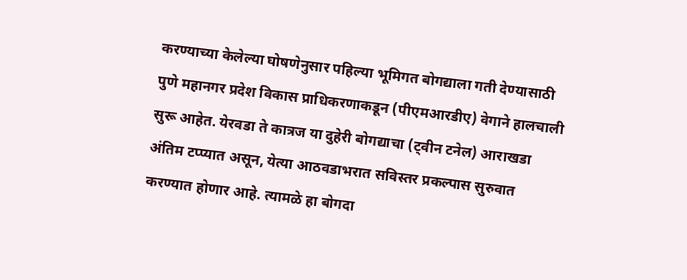करण्याच्या केलेल्या घोषणेनुसार पहिल्या भूमिगत बोगद्याला गती देण्यासाठी पुणे महानगर प्रदेश विकास प्राधिकरणाकडून (पीएमआरडीए) वेगाने हालचाली सुरू आहेत. येरवडा ते कात्रज या दुहेरी बोगद्याचा (ट्वीन टनेल) आराखडा अंतिम टप्प्यात असून, येत्या आठवडाभरात सविस्तर प्रकल्पास सुरुवात करण्यात होणार आहे. त्यामळे हा बोगदा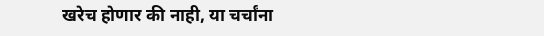खरेच होणार की नाही, या चर्चांना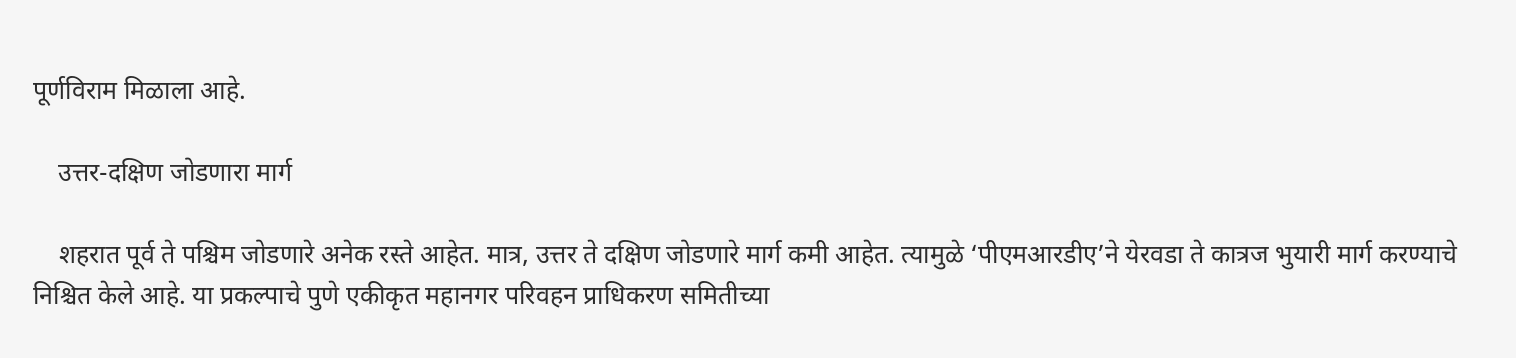पूर्णविराम मिळाला आहे.

    उत्तर-दक्षिण जोडणारा मार्ग

    शहरात पूर्व ते पश्चिम जोडणारे अनेक रस्ते आहेत. मात्र, उत्तर ते दक्षिण जोडणारे मार्ग कमी आहेत. त्यामुळे ‘पीएमआरडीए’ने येरवडा ते कात्रज भुयारी मार्ग करण्याचे निश्चित केले आहे. या प्रकल्पाचे पुणे एकीकृत महानगर परिवहन प्राधिकरण समितीच्या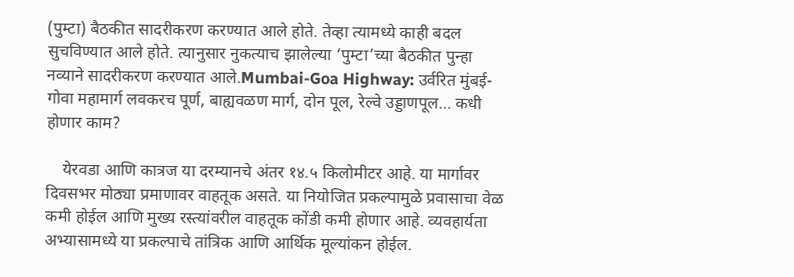(पुम्टा) बैठकीत सादरीकरण करण्यात आले होते. तेव्हा त्यामध्ये काही बदल सुचविण्यात आले होते. त्यानुसार नुकत्याच झालेल्या ‘पुम्टा’च्या बैठकीत पुन्हा नव्याने सादरीकरण करण्यात आले.Mumbai-Goa Highway: उर्वरित मुंबई-गोवा महामार्ग लवकरच पूर्ण, बाह्यवळण मार्ग, दोन पूल, रेल्वे उड्डाणपूल… कधी होणार काम?

    येरवडा आणि कात्रज या दरम्यानचे अंतर १४.५ किलोमीटर आहे. या मार्गावर दिवसभर मोठ्या प्रमाणावर वाहतूक असते. या नियोजित प्रकल्पामुळे प्रवासाचा वेळ कमी होईल आणि मुख्य रस्त्यांवरील वाहतूक कोंडी कमी होणार आहे. व्यवहार्यता अभ्यासामध्ये या प्रकल्पाचे तांत्रिक आणि आर्थिक मूल्यांकन होईल.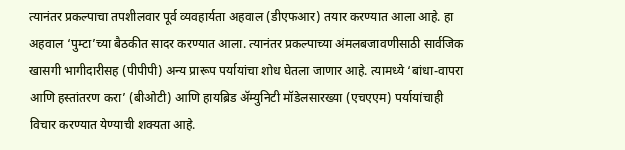त्यानंतर प्रकल्पाचा तपशीलवार पूर्व व्यवहार्यता अहवाल (डीएफआर) तयार करण्यात आला आहे. हा अहवाल ‘पुम्टा’च्या बैठकीत सादर करण्यात आला. त्यानंतर प्रकल्पाच्या अंमलबजावणीसाठी सार्वजिक खासगी भागीदारीसह (पीपीपी) अन्य प्रारूप पर्यायांचा शोध घेतला जाणार आहे. त्यामध्ये ‘बांधा-वापरा आणि हस्तांतरण करा’ (बीओटी) आणि हायब्रिड ॲम्युनिटी मॉडेलसारख्या (एचएएम) पर्यायांचाही विचार करण्यात येण्याची शक्यता आहे.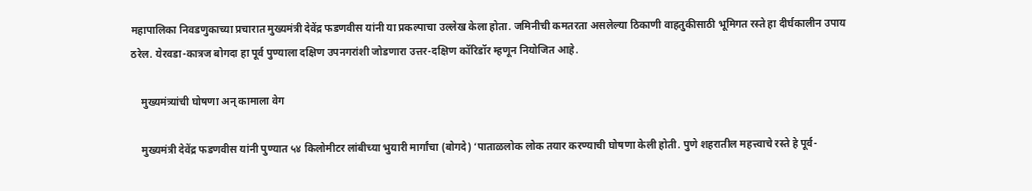महापालिका निवडणुकाच्या प्रचारात मुख्यमंत्री देवेंद्र फडणवीस यांनी या प्रकल्पाचा उल्लेख केला होता. जमिनीची कमतरता असलेल्या ठिकाणी वाहतुकीसाठी भूमिगत रस्ते हा दीर्घकालीन उपाय ठरेल. येरवडा-कात्रज बोगदा हा पूर्व पुण्याला दक्षिण उपनगरांशी जोडणारा उत्तर-दक्षिण कॉरिडॉर म्हणून नियोजित आहे.

    मुख्यमंत्र्यांची घोषणा अन् कामाला वेग

    मुख्यमंत्री देवेंद्र फडणवीस यांनी पुण्यात ५४ किलोमीटर लांबीच्या भुयारी मार्गांचा (बोगदे) ‘पाताळलोक लोक तयार करण्याची घोषणा केली होती. पुणे शहरातील महत्त्वाचे रस्ते हे पूर्व-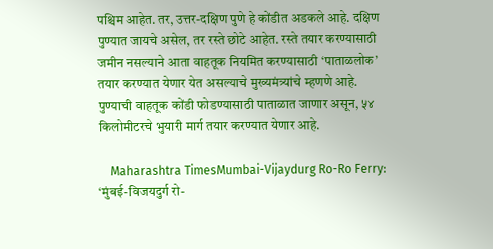पश्चिम आहेत. तर, उत्तर-दक्षिण पुणे हे कोंडीत अडकले आहे. दक्षिण पुण्यात जायचे असेल, तर रस्ते छोटे आहेत. रस्ते तयार करण्यासाठी जमीन नसल्याने आता वाहतूक नियमित करण्यासाठी ‘पाताळलोक’ तयार करण्यात येणार येत असल्याचे मुख्यमंत्र्यांचे म्हणणे आहे. पुण्याची वाहतूक कोंडी फोडण्यासाठी पाताळात जाणार असून, ५४ किलोमीटरचे भुयारी मार्ग तयार करण्यात येणार आहे.

    Maharashtra TimesMumbai-Vijaydurg Ro-Ro Ferry: ‘मुंबई-विजयदुर्ग रो-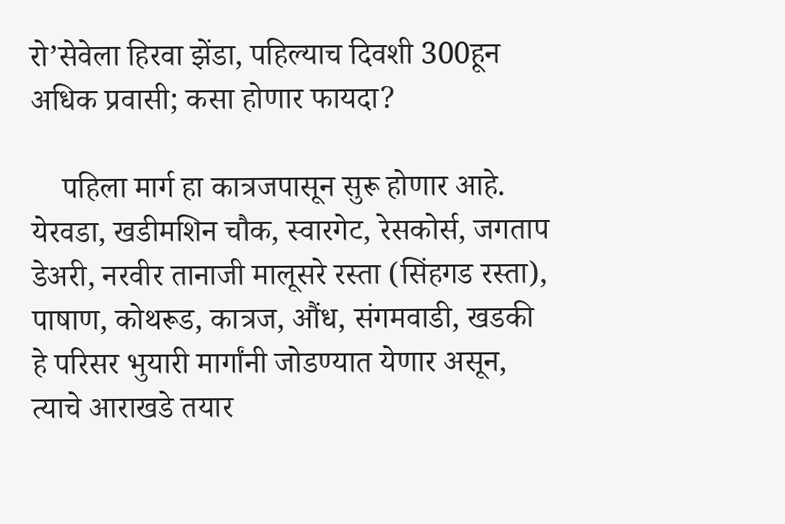रो’सेवेला हिरवा झेंडा, पहिल्याच दिवशी 300हून अधिक प्रवासी; कसा होणार फायदा?

    पहिला मार्ग हा कात्रजपासून सुरू होणार आहे. येरवडा, खडीमशिन चौक, स्वारगेट, रेसकोर्स, जगताप डेअरी, नरवीर तानाजी मालूसरे रस्ता (सिंहगड रस्ता), पाषाण, कोथरूड, कात्रज, औंध, संगमवाडी, खडकी हे परिसर भुयारी मार्गांनी जोडण्यात येणार असून, त्याचे आराखडे तयार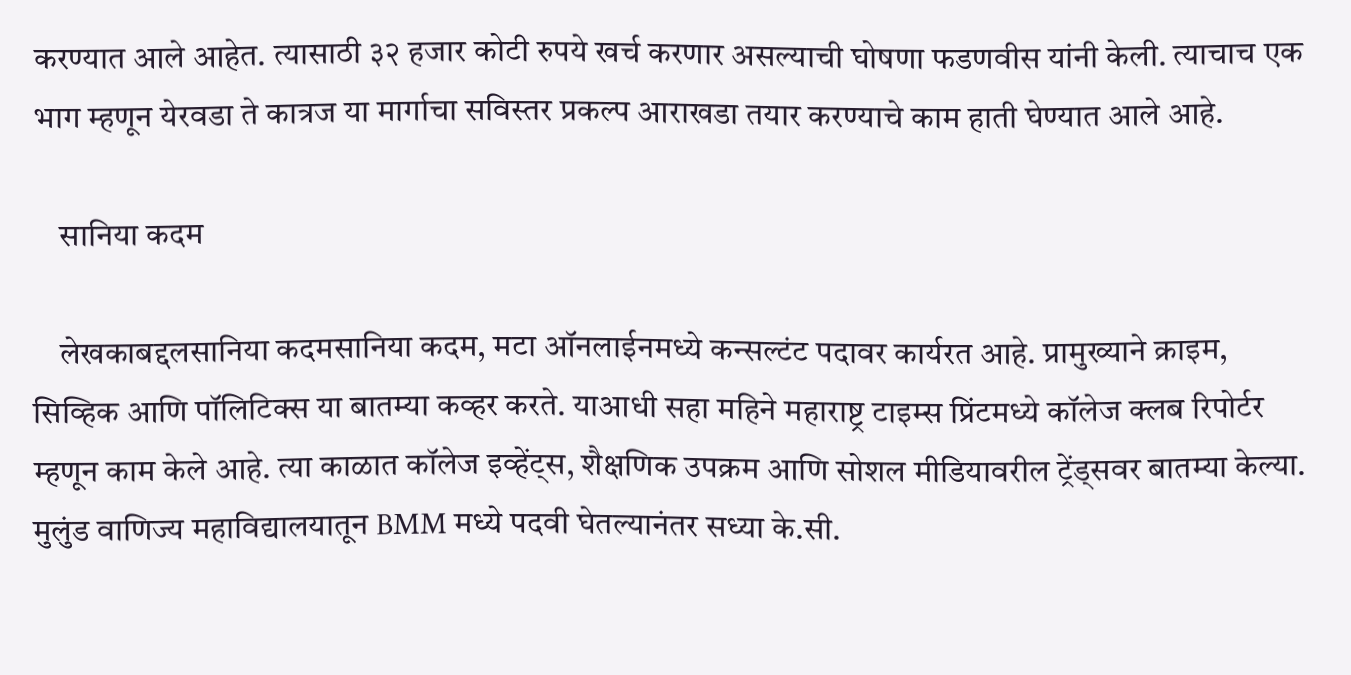करण्यात आले आहेत. त्यासाठी ३२ हजार कोटी रुपये खर्च करणार असल्याची घोषणा फडणवीस यांनी केली. त्याचाच एक भाग म्हणून येरवडा ते कात्रज या मार्गाचा सविस्तर प्रकल्प आराखडा तयार करण्याचे काम हाती घेण्यात आले आहे.

    सानिया कदम

    लेखकाबद्दलसानिया कदमसानिया कदम, मटा ऑनलाईनमध्ये कन्सल्टंट पदावर कार्यरत आहे. प्रामुख्याने क्राइम, सिव्हिक आणि पॉलिटिक्स या बातम्या कव्हर करते. याआधी सहा महिने महाराष्ट्र टाइम्स प्रिंटमध्ये कॉलेज क्लब रिपोर्टर म्हणून काम केले आहे. त्या काळात कॉलेज इव्हेंट्स, शैक्षणिक उपक्रम आणि सोशल मीडियावरील ट्रेंड्सवर बातम्या केल्या. मुलुंड वाणिज्य महाविद्यालयातून BMM मध्ये पदवी घेतल्यानंतर सध्या के.सी.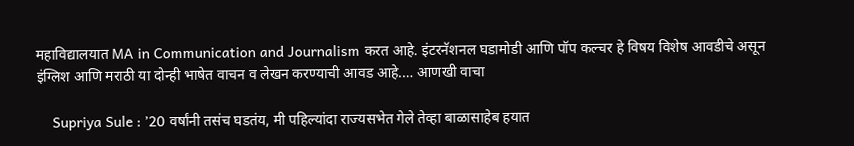महाविद्यालयात MA in Communication and Journalism करत आहे. इंटरनॅशनल घडामोडी आणि पॉप कल्चर हे विषय विशेष आवडीचे असून इंग्लिश आणि मराठी या दोन्ही भाषेत वाचन व लेखन करण्याची आवड आहे.… आणखी वाचा

    Supriya Sule : ’20 वर्षांनी तसंच घडतंय, मी पहिल्यांदा राज्यसभेत गेले तेव्हा बाळासाहेब हयात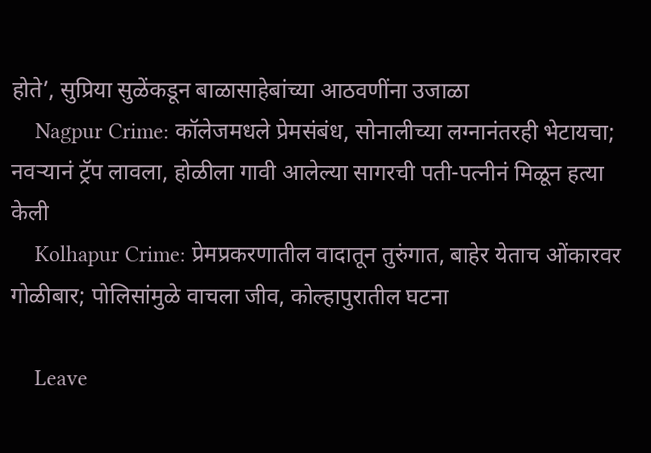होते’, सुप्रिया सुळेंकडून बाळासाहेबांच्या आठवणींना उजाळा
    Nagpur Crime: कॉलेजमधले प्रेमसंबंध, सोनालीच्या लग्नानंतरही भेटायचा; नवऱ्यानं ट्रॅप लावला, होळीला गावी आलेल्या सागरची पती-पत्नीनं मिळून हत्या केली
    Kolhapur Crime: प्रेमप्रकरणातील वादातून तुरुंगात, बाहेर येताच ओंकारवर गोळीबार; पोलिसांमुळे वाचला जीव, कोल्हापुरातील घटना

    Leave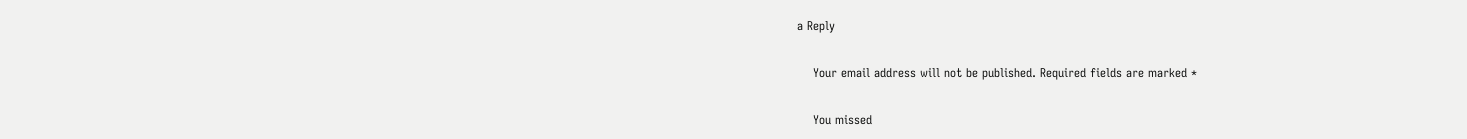a Reply

    Your email address will not be published. Required fields are marked *

    You missed